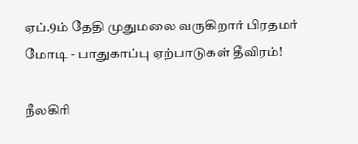ஏப்.9ம் தேதி முதுமலை வருகிறார் பிரதமர் மோடி - பாதுகாப்பு ஏற்பாடுகள் தீவிரம்!

நீலகிரி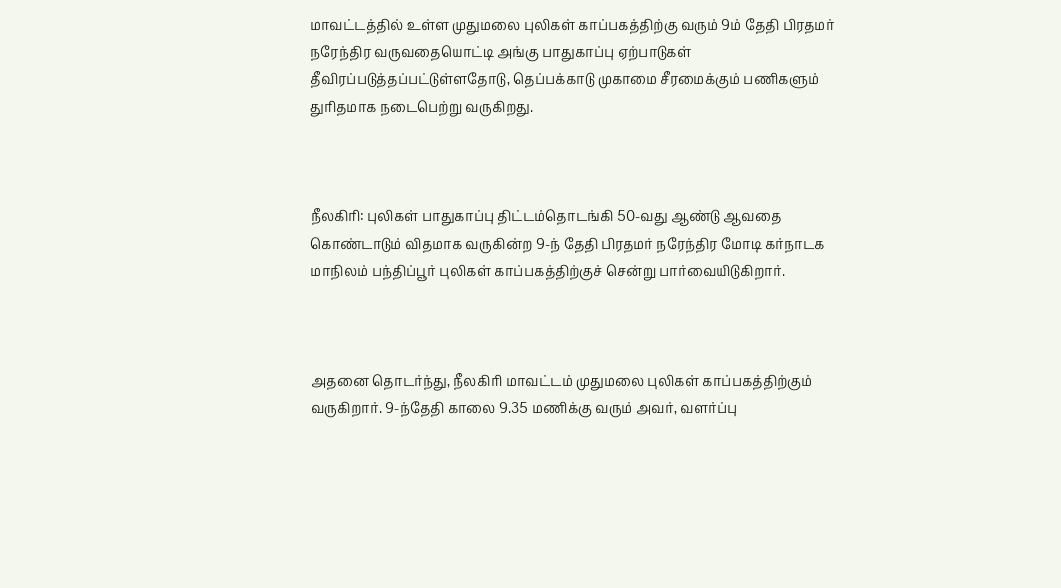மாவட்டத்தில் உள்ள முதுமலை புலிகள் காப்பகத்திற்கு வரும் 9ம் தேதி பிரதமர் நரேந்திர வருவதையொட்டி அங்கு பாதுகாப்பு ஏற்பாடுகள் தீவிரப்படுத்தப்பட்டுள்ளதோடு, தெப்பக்காடு முகாமை சீரமைக்கும் பணிகளும் துரிதமாக நடைபெற்று வருகிறது.



நீலகிரி: புலிகள் பாதுகாப்பு திட்டம்தொடங்கி 50-வது ஆண்டு ஆவதை கொண்டாடும் விதமாக வருகின்ற 9-ந் தேதி பிரதமர் நரேந்திர மோடி கர்நாடக மாநிலம் பந்திப்பூர் புலிகள் காப்பகத்திற்குச் சென்று பார்வையிடுகிறார்.



அதனை தொடர்ந்து, நீலகிரி மாவட்டம் முதுமலை புலிகள் காப்பகத்திற்கும் வருகிறார். 9-ந்தேதி காலை 9.35 மணிக்கு வரும் அவர், வளர்ப்பு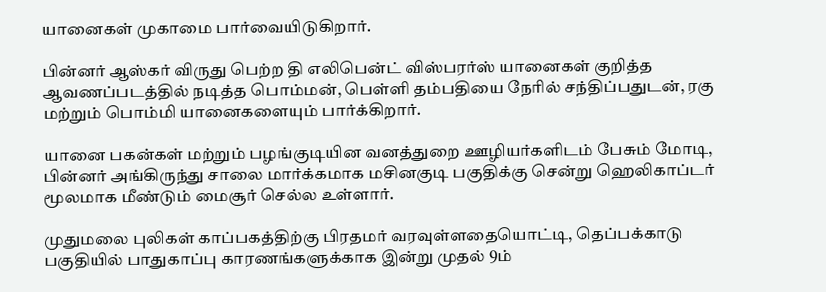யானைகள் முகாமை பார்வையிடுகிறார்.

பின்னர் ஆஸ்கர் விருது பெற்ற தி எலிபென்ட் விஸ்பரர்ஸ் யானைகள் குறித்த ஆவணப்படத்தில் நடித்த பொம்மன், பெள்ளி தம்பதியை நேரில் சந்திப்பதுடன், ரகு மற்றும் பொம்மி யானைகளையும் பார்க்கிறார்.

யானை பகன்கள் மற்றும் பழங்குடியின வனத்துறை ஊழியர்களிடம் பேசும் மோடி, பின்னர் அங்கிருந்து சாலை மார்க்கமாக மசினகுடி பகுதிக்கு சென்று ஹெலிகாப்டர் மூலமாக மீண்டும் மைசூர் செல்ல உள்ளார்.

முதுமலை புலிகள் காப்பகத்திற்கு பிரதமர் வரவுள்ளதையொட்டி, தெப்பக்காடு பகுதியில் பாதுகாப்பு காரணங்களுக்காக இன்று முதல் 9ம்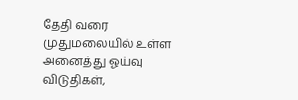தேதி வரை முதுமலையில் உள்ள அனைத்து ஓய்வு விடுதிகள்,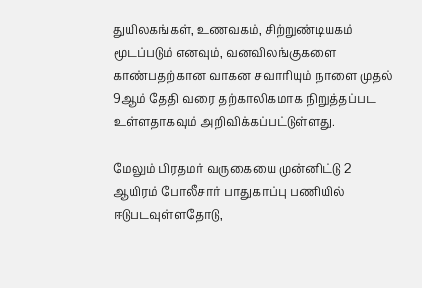துயிலகங்கள், உணவகம், சிற்றுண்டியகம் மூடப்படும் எனவும், வனவிலங்குகளை காண்பதற்கான வாகன சவாரியும் நாளை முதல் 9ஆம் தேதி வரை தற்காலிகமாக நிறுத்தப்பட உள்ளதாகவும் அறிவிக்கப்பட்டுள்ளது.

மேலும் பிரதமர் வருகையை முன்னிட்டு 2 ஆயிரம் போலீசார் பாதுகாப்பு பணியில் ஈடுபடவுள்ளதோடு,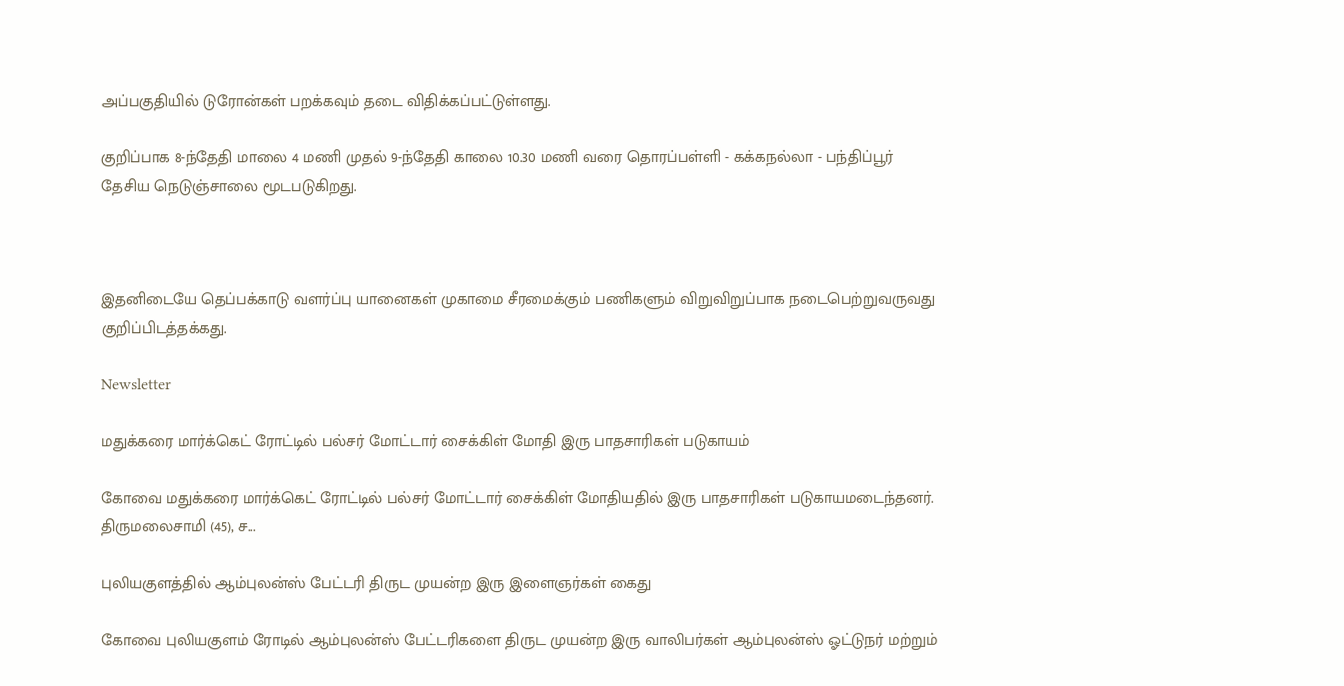அப்பகுதியில் டுரோன்கள் பறக்கவும் தடை விதிக்கப்பட்டுள்ளது.

குறிப்பாக 8-ந்தேதி மாலை 4 மணி முதல் 9-ந்தேதி காலை 10.30 மணி வரை தொரப்பள்ளி - கக்கநல்லா - பந்திப்பூர் தேசிய நெடுஞ்சாலை மூடபடுகிறது.



இதனிடையே தெப்பக்காடு வளர்ப்பு யானைகள் முகாமை சீரமைக்கும் பணிகளும் விறுவிறுப்பாக நடைபெற்றுவருவது குறிப்பிடத்தக்கது.

Newsletter

மதுக்கரை மார்க்கெட் ரோட்டில் பல்சர் மோட்டார் சைக்கிள் மோதி இரு பாதசாரிகள் படுகாயம்

கோவை மதுக்கரை மார்க்கெட் ரோட்டில் பல்சர் மோட்டார் சைக்கிள் மோதியதில் இரு பாதசாரிகள் படுகாயமடைந்தனர். திருமலைசாமி (45), ச...

புலியகுளத்தில் ஆம்புலன்ஸ் பேட்டரி திருட முயன்ற இரு இளைஞர்கள் கைது

கோவை புலியகுளம் ரோடில் ஆம்புலன்ஸ் பேட்டரிகளை திருட முயன்ற இரு வாலிபர்கள் ஆம்புலன்ஸ் ஓட்டுநர் மற்றும்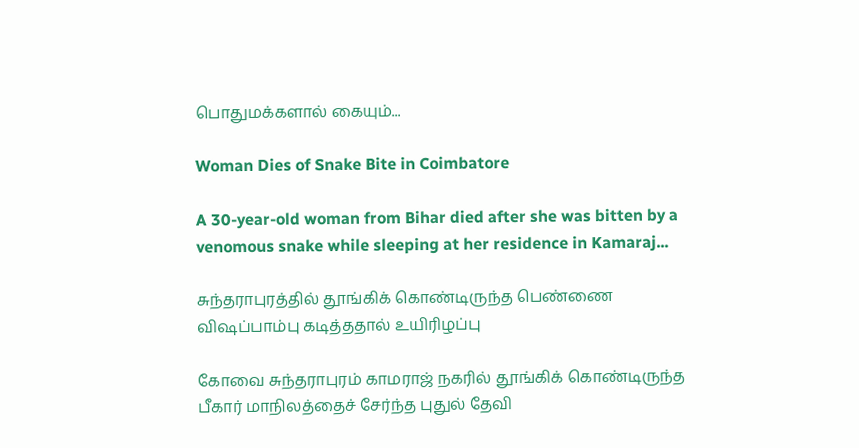பொதுமக்களால் கையும்...

Woman Dies of Snake Bite in Coimbatore

A 30-year-old woman from Bihar died after she was bitten by a venomous snake while sleeping at her residence in Kamaraj...

சுந்தராபுரத்தில் தூங்கிக் கொண்டிருந்த பெண்ணை விஷப்பாம்பு கடித்ததால் உயிரிழப்பு

கோவை சுந்தராபுரம் காமராஜ் நகரில் தூங்கிக் கொண்டிருந்த பீகார் மாநிலத்தைச் சேர்ந்த புதுல் தேவி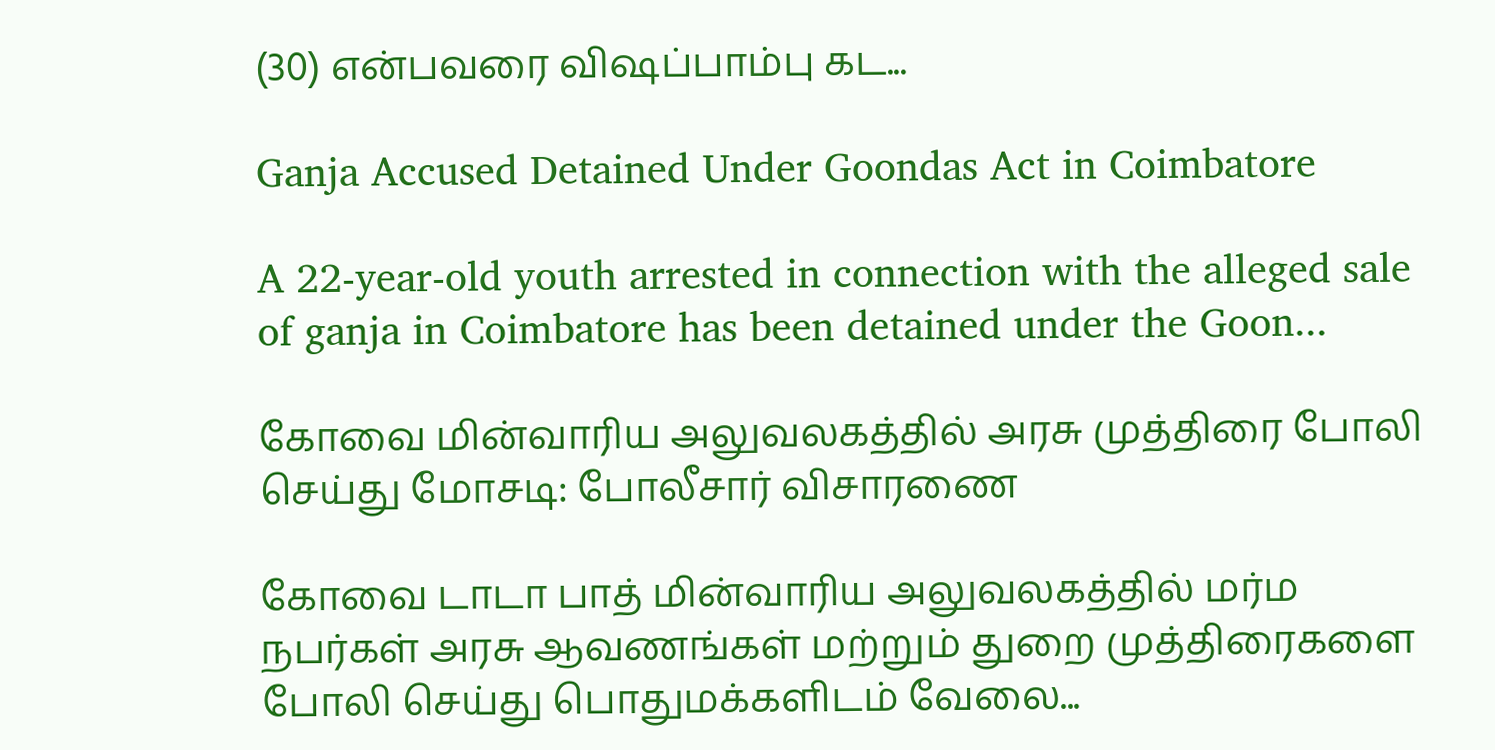(30) என்பவரை விஷப்பாம்பு கட...

Ganja Accused Detained Under Goondas Act in Coimbatore

A 22-year-old youth arrested in connection with the alleged sale of ganja in Coimbatore has been detained under the Goon...

கோவை மின்வாரிய அலுவலகத்தில் அரசு முத்திரை போலி செய்து மோசடி: போலீசார் விசாரணை

கோவை டாடா பாத் மின்வாரிய அலுவலகத்தில் மர்ம நபர்கள் அரசு ஆவணங்கள் மற்றும் துறை முத்திரைகளை போலி செய்து பொதுமக்களிடம் வேலை...